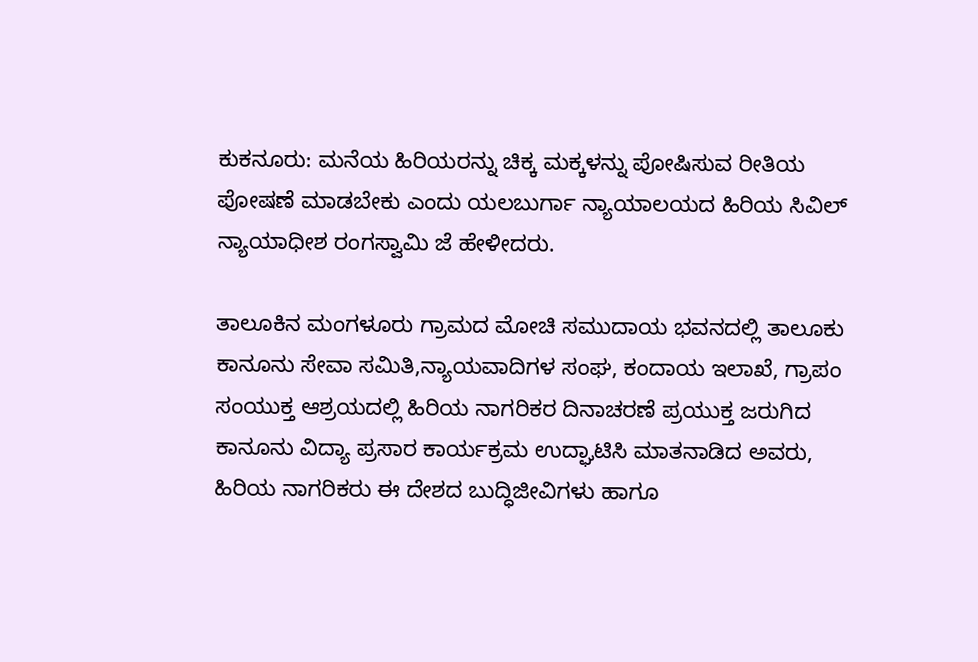ಕುಕನೂರು: ಮನೆಯ ಹಿರಿಯರನ್ನು ಚಿಕ್ಕ ಮಕ್ಕಳನ್ನು ಪೋಷಿಸುವ ರೀತಿಯ ಪೋಷಣೆ ಮಾಡಬೇಕು ಎಂದು ಯಲಬುರ್ಗಾ ನ್ಯಾಯಾಲಯದ ಹಿರಿಯ ಸಿವಿಲ್ ನ್ಯಾಯಾಧೀಶ ರಂಗಸ್ವಾಮಿ ಜೆ ಹೇಳೀದರು.

ತಾಲೂಕಿನ ಮಂಗಳೂರು ಗ್ರಾಮದ ಮೋಚಿ ಸಮುದಾಯ ಭವನದಲ್ಲಿ ತಾಲೂಕು ಕಾನೂನು ಸೇವಾ ಸಮಿತಿ,ನ್ಯಾಯವಾದಿಗಳ ಸಂಘ, ಕಂದಾಯ ಇಲಾಖೆ, ಗ್ರಾಪಂ ಸಂಯುಕ್ತ ಆಶ್ರಯದಲ್ಲಿ ಹಿರಿಯ ನಾಗರಿಕರ ದಿನಾಚರಣೆ ಪ್ರಯುಕ್ತ ಜರುಗಿದ ಕಾನೂನು ವಿದ್ಯಾ ಪ್ರಸಾರ ಕಾರ್ಯಕ್ರಮ ಉದ್ಘಾಟಿಸಿ ಮಾತನಾಡಿದ ಅವರು, ಹಿರಿಯ ನಾಗರಿಕರು ಈ ದೇಶದ ಬುದ್ಧಿಜೀವಿಗಳು ಹಾಗೂ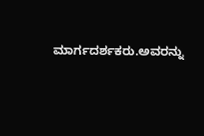ಮಾರ್ಗದರ್ಶಕರು.ಅವರನ್ನು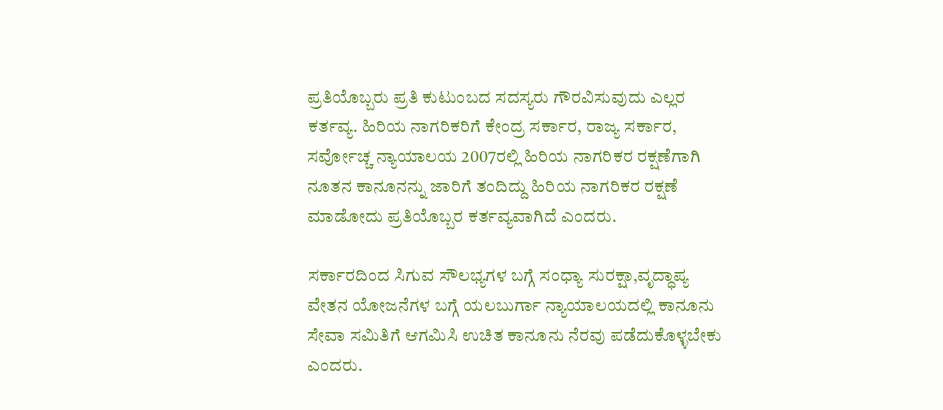ಪ್ರತಿಯೊಬ್ಬರು ಪ್ರತಿ ಕುಟುಂಬದ ಸದಸ್ಯರು ಗೌರವಿಸುವುದು ಎಲ್ಲರ ಕರ್ತವ್ಯ. ಹಿರಿಯ ನಾಗರಿಕರಿಗೆ ಕೇಂದ್ರ ಸರ್ಕಾರ, ರಾಜ್ಯ ಸರ್ಕಾರ, ಸರ್ವೋಚ್ಚ ನ್ಯಾಯಾಲಯ 2007ರಲ್ಲಿ ಹಿರಿಯ ನಾಗರಿಕರ ರಕ್ಷಣೆಗಾಗಿ ನೂತನ ಕಾನೂನನ್ನು ಜಾರಿಗೆ ತಂದಿದ್ದು ಹಿರಿಯ ನಾಗರಿಕರ ರಕ್ಷಣೆ ಮಾಡೋದು ಪ್ರತಿಯೊಬ್ಬರ ಕರ್ತವ್ಯವಾಗಿದೆ ಎಂದರು.

ಸರ್ಕಾರದಿಂದ ಸಿಗುವ ಸೌಲಭ್ಯಗಳ ಬಗ್ಗೆ ಸಂಧ್ಯಾ ಸುರಕ್ಷಾ,ವೃದ್ಧಾಪ್ಯ ವೇತನ ಯೋಜನೆಗಳ ಬಗ್ಗೆ ಯಲಬುರ್ಗಾ ನ್ಯಾಯಾಲಯದಲ್ಲಿ ಕಾನೂನು ಸೇವಾ ಸಮಿತಿಗೆ ಆಗಮಿಸಿ ಉಚಿತ ಕಾನೂನು ನೆರವು ಪಡೆದುಕೊಳ್ಳಬೇಕು ಎಂದರು.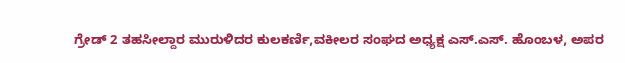ಗ್ರೇಡ್ 2 ತಹಸೀಲ್ದಾರ ಮುರುಳಿದರ ಕುಲಕರ್ಣಿ,ವಕೀಲರ ಸಂಘದ ಅಧ್ಯಕ್ಷ ಎಸ್.ಎಸ್. ಹೊಂಬಳ, ಅಪರ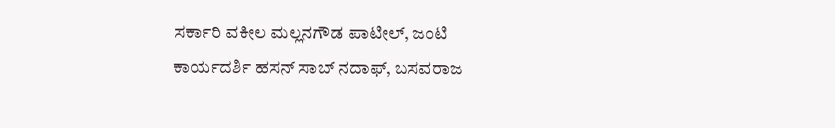ಸರ್ಕಾರಿ ವಕೀಲ ಮಲ್ಲನಗೌಡ ಪಾಟೀಲ್, ಜಂಟಿ ಕಾರ್ಯದರ್ಶಿ ಹಸನ್ ಸಾಬ್ ನದಾಫ್, ಬಸವರಾಜ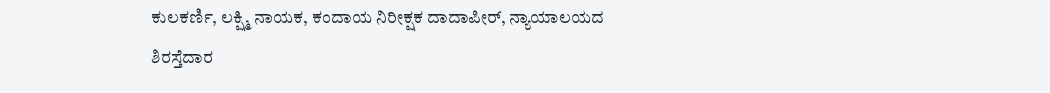ಕುಲಕರ್ಣಿ, ಲಕ್ಷ್ಮಿ ನಾಯಕ, ಕಂದಾಯ ನಿರೀಕ್ಷಕ ದಾದಾಪೀರ್, ನ್ಯಾಯಾಲಯದ ಶಿರಸ್ತೆದಾರ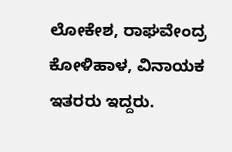ಲೋಕೇಶ, ರಾಘವೇಂದ್ರ ಕೋಳಿಹಾಳ, ವಿನಾಯಕ ಇತರರು ಇದ್ದರು.